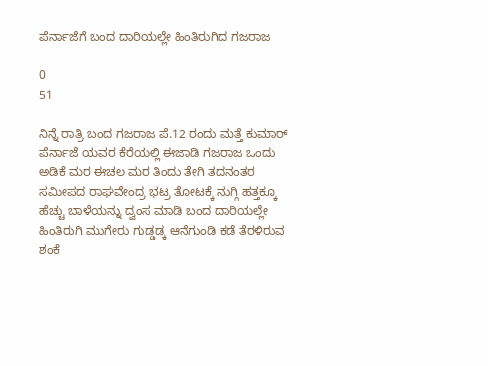ಪೆರ್ನಾಜೆಗೆ ಬಂದ ದಾರಿಯಲ್ಲೇ ಹಿಂತಿರುಗಿದ ಗಜರಾಜ

0
51

ನಿನ್ನೆ ರಾತ್ರಿ ಬಂದ ಗಜರಾಜ ಪೆ.12 ರಂದು ಮತ್ತೆ ಕುಮಾರ್ ಪೆರ್ನಾಜೆ ಯವರ ಕೆರೆಯಲ್ಲಿ ಈಜಾಡಿ ಗಜರಾಜ ಒಂದು ಅಡಿಕೆ ಮರ ಈಚಲ ಮರ ತಿಂದು ತೇಗಿ ತದನಂತರ ಸಮೀಪದ ರಾಘವೇಂದ್ರ ಭಟ್ರ ತೋಟಕ್ಕೆ ನುಗ್ಗಿ ಹತ್ತಕ್ಕೂ ಹೆಚ್ಚು ಬಾಳೆಯನ್ನು ದ್ವಂಸ ಮಾಡಿ ಬಂದ ದಾರಿಯಲ್ಲೇ ಹಿಂತಿರುಗಿ ಮುಗೇರು ಗುಡ್ಡಡ್ಕ ಆನೆಗುಂಡಿ ಕಡೆ ತೆರಳಿರುವ ಶಂಕೆ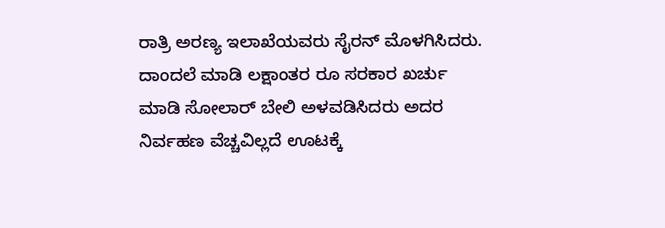ರಾತ್ರಿ ಅರಣ್ಯ ಇಲಾಖೆಯವರು ಸೈರನ್ ಮೊಳಗಿಸಿದರು. ದಾಂದಲೆ ಮಾಡಿ ಲಕ್ಷಾಂತರ ರೂ ಸರಕಾರ ಖರ್ಚು ಮಾಡಿ ಸೋಲಾರ್ ಬೇಲಿ ಅಳವಡಿಸಿದರು ಅದರ ನಿರ್ವಹಣ ವೆಚ್ಚವಿಲ್ಲದೆ ಊಟಕ್ಕೆ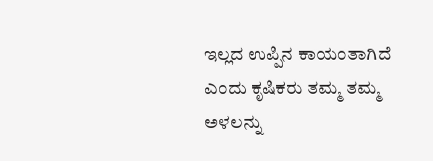ಇಲ್ಲದ ಉಪ್ಪಿನ ಕಾಯಂತಾಗಿದೆ ಎಂದು ಕೃಷಿಕರು ತಮ್ಮ ತಮ್ಮ ಅಳಲನ್ನು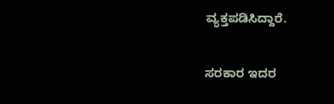ವ್ಯಕ್ತಪಡಿಸಿದ್ದಾರೆ.

ಸರಕಾರ ಇದರ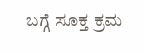ಬಗ್ಗೆ ಸೂಕ್ತ ಕ್ರಮ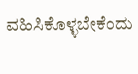ವಹಿಸಿಕೊಳ್ಳಬೇಕೆಂದು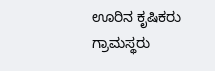ಊರಿನ ಕೃಷಿಕರು ಗ್ರಾಮಸ್ಥರು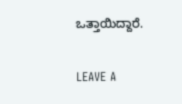ಒತ್ತಾಯಿದ್ದಾರೆ.

LEAVE A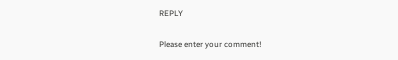REPLY

Please enter your comment!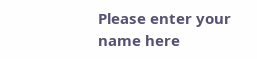Please enter your name here